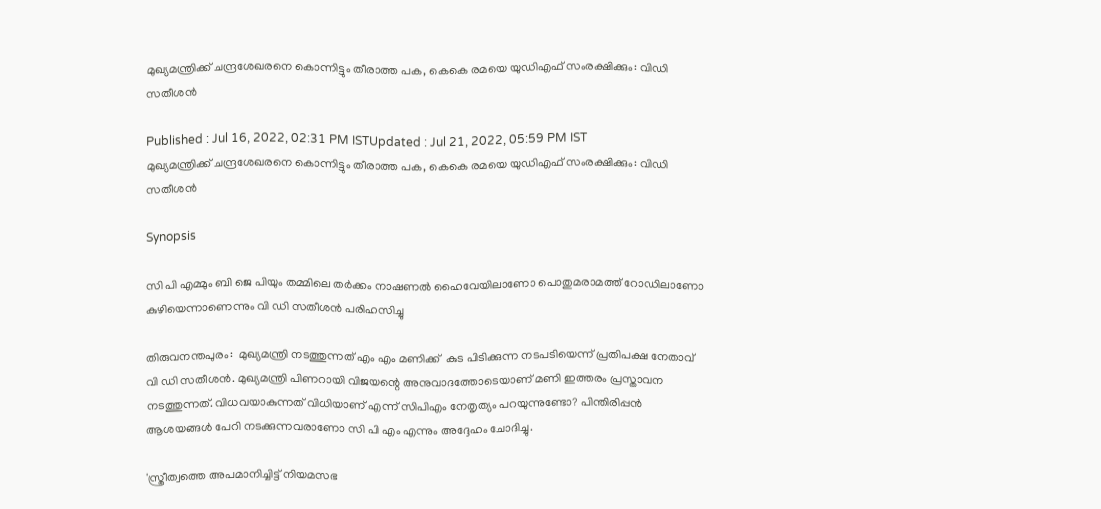മുഖ്യമന്ത്രിക്ക് ചന്ദ്രശേഖരനെ കൊന്നിട്ടും തീരാത്ത പക, കെകെ രമയെ യുഡിഎഫ് സംരക്ഷിക്കും: വിഡി സതീശൻ

Published : Jul 16, 2022, 02:31 PM ISTUpdated : Jul 21, 2022, 05:59 PM IST
മുഖ്യമന്ത്രിക്ക് ചന്ദ്രശേഖരനെ കൊന്നിട്ടും തീരാത്ത പക, കെകെ രമയെ യുഡിഎഫ് സംരക്ഷിക്കും: വിഡി സതീശൻ

Synopsis

സി പി എമ്മും ബി ജെ പിയും തമ്മിലെ തർക്കം നാഷണൽ ഹൈവേയിലാണോ പൊതുമരാമത്ത് റോഡിലാണോ കുഴിയെന്നാണെന്നും വി ഡി സതീശൻ പരിഹസിച്ചു

തിരുവനന്തപുരം:  മുഖ്യമന്ത്രി നടത്തുന്നത് എം എം മണിക്ക്  കുട പിടിക്കുന്ന നടപടിയെന്ന് പ്രതിപക്ഷ നേതാവ് വി ഡി സതീശൻ. മുഖ്യമന്ത്രി പിണറായി വിജയന്റെ അനുവാദത്തോടെയാണ് മണി ഇത്തരം പ്രസ്താവന നടത്തുന്നത്. വിധവയാകുന്നത് വിധിയാണ് എന്ന് സിപിഎം നേതൃത്യം പറയുന്നുണ്ടോ? പിന്തിരിപ്പൻ ആശയങ്ങൾ പേറി നടക്കുന്നവരാണോ സി പി എം എന്നും അദ്ദേഹം ചോദിച്ചു.

'സ്ത്രീത്വത്തെ അപമാനിച്ചിട്ട് നിയമസഭ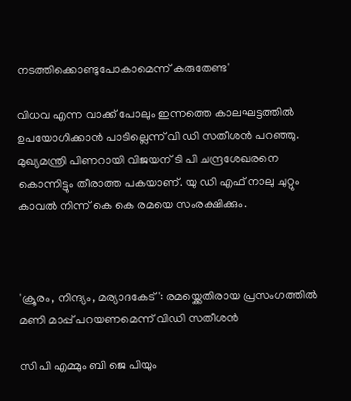നടത്തിക്കൊണ്ടുപോകാമെന്ന് കരുതേണ്ട'

വിധവ എന്ന വാക്ക് പോലും ഇന്നത്തെ കാലഘട്ടത്തിൽ ഉപയോഗിക്കാൻ പാടില്ലെന്ന് വി ഡി സതീശൻ പറഞ്ഞു. മുഖ്യമന്ത്രി പിണറായി വിജയന് ടി പി ചന്ദ്രശേഖരനെ കൊന്നിട്ടും തീരാത്ത പകയാണ്. യു ഡി എഫ് നാലു ചുറ്റും കാവൽ നിന്ന് കെ കെ രമയെ സംരക്ഷിക്കും.



'ക്രൂരം, നിന്ദ്യം, മര്യാദകേട്': രമയ്ക്കെതിരായ പ്രസംഗത്തിൽ മണി മാപ്പ് പറയണമെന്ന് വിഡി സതീശൻ

സി പി എമ്മും ബി ജെ പിയും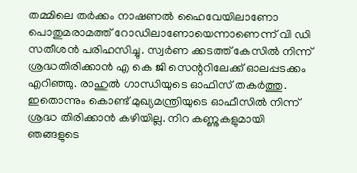തമ്മിലെ തർക്കം നാഷണൽ ഹൈവേയിലാണോ പൊതുമരാമത്ത് റോഡിലാണോയെന്നാണെന്ന് വി ഡി സതീശൻ പരിഹസിച്ചു. സ്വർണ ക്കടത്ത് കേസിൽ നിന്ന് ശ്രദ്ധതിരിക്കാൻ എ കെ ജി സെന്ററിലേക്ക് ഓലപ്പടക്കം എറിഞ്ഞു. രാഹുൽ ഗാന്ധിയുടെ ഓഫിസ് തകർത്തു. ഇതൊന്നും കൊണ്ട് മുഖ്യമന്ത്രിയുടെ ഓഫീസിൽ നിന്ന് ശ്രദ്ധ തിരിക്കാൻ കഴിയില്ല. നിറ കണ്ണുകളുമായി ഞങ്ങളുടെ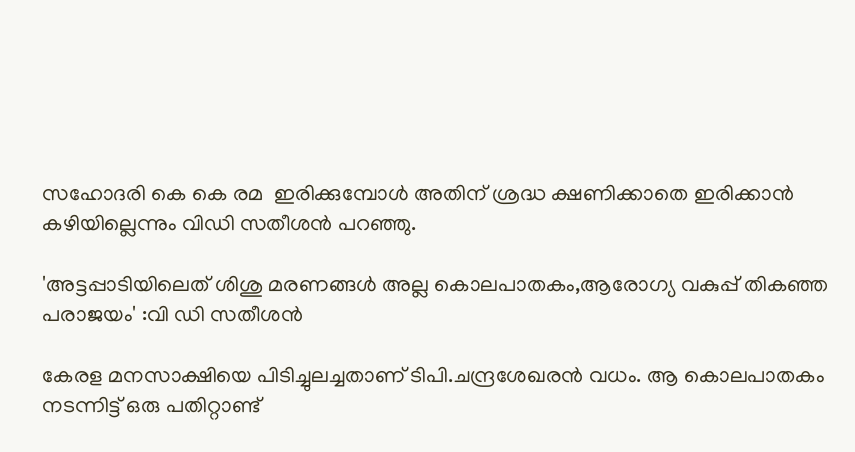സഹോദരി കെ കെ രമ  ഇരിക്കുമ്പോൾ അതിന് ശ്രദ്ധ ക്ഷണിക്കാതെ ഇരിക്കാൻ കഴിയില്ലെന്നും വിഡി സതീശൻ പറഞ്ഞു.

'അട്ടപ്പാടിയിലെത് ശിശു മരണങ്ങൾ അല്ല കൊലപാതകം,ആരോഗ്യ വകുപ്പ് തികഞ്ഞ പരാജയം' :വി ഡി സതീശന്‍

കേരള മനസാക്ഷിയെ പിടിച്ചുലച്ചതാണ് ടിപി.ചന്ദ്രശേഖരന്‍ വധം. ആ കൊലപാതകം നടന്നിട്ട് ഒരു പതിറ്റാണ്ട്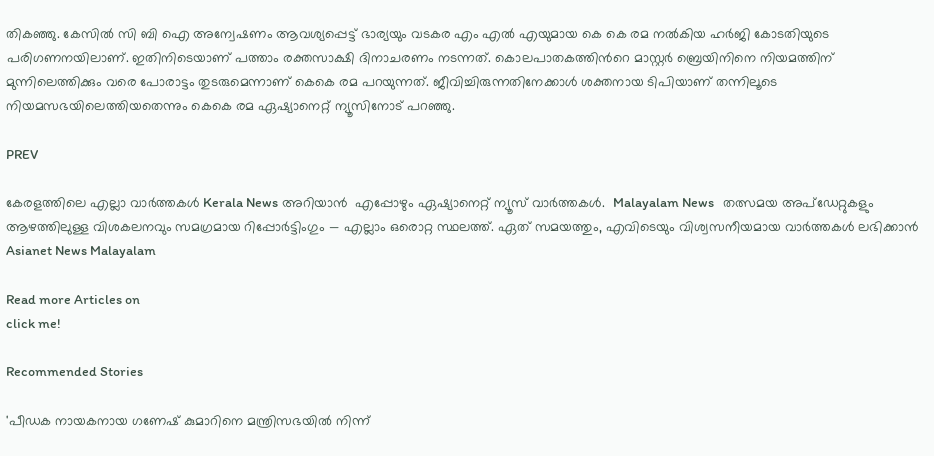തികഞ്ഞു. കേസില്‍ സി ബി ഐ അന്വേഷണം ആവശ്യപ്പെട്ട് ഭാര്യയും വടകര എം എല്‍ എയുമായ കെ കെ രമ നല്‍കിയ ഹർജി കോടതിയുടെ പരിഗണനയിലാണ്. ഇതിനിടെയാണ് പത്താം രക്തസാക്ഷി ദിനാചരണം നടന്നത്. കൊലപാതകത്തിന്‍റെ മാസ്റ്റർ ബ്രെയിനിനെ നിയമത്തിന് മുന്നിലെത്തിക്കും വരെ പോരാട്ടം തുടരുമെന്നാണ് കെകെ രമ പറയുന്നത്. ജീവിച്ചിരുന്നതിനേക്കാൾ ശക്തനായ ടിപിയാണ് തന്നിലൂടെ നിയമസഭയിലെത്തിയതെന്നും കെകെ രമ ഏഷ്യാനെറ്റ് ന്യൂസിനോട് പറഞ്ഞു.

PREV

കേരളത്തിലെ എല്ലാ വാർത്തകൾ Kerala News അറിയാൻ  എപ്പോഴും ഏഷ്യാനെറ്റ് ന്യൂസ് വാർത്തകൾ.  Malayalam News   തത്സമയ അപ്‌ഡേറ്റുകളും ആഴത്തിലുള്ള വിശകലനവും സമഗ്രമായ റിപ്പോർട്ടിംഗും — എല്ലാം ഒരൊറ്റ സ്ഥലത്ത്. ഏത് സമയത്തും, എവിടെയും വിശ്വസനീയമായ വാർത്തകൾ ലഭിക്കാൻ Asianet News Malayalam

Read more Articles on
click me!

Recommended Stories

'പീഡക നായകനായ ഗണേഷ് കുമാറിനെ മന്ത്രിസഭയിൽ നിന്ന്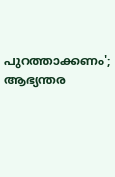പുറത്താക്കണം'; ആഭ്യന്തര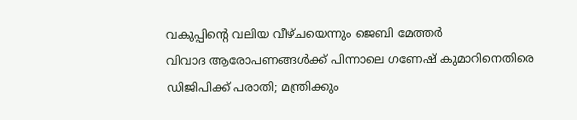വകുപ്പിന്റെ വലിയ വീഴ്ചയെന്നും ജെബി മേത്തർ
വിവാദ ആരോപണങ്ങള്‍ക്ക് പിന്നാലെ ഗണേഷ്‌ കുമാറിനെതിരെ ഡിജിപിക്ക് പരാതി; മന്ത്രിക്കും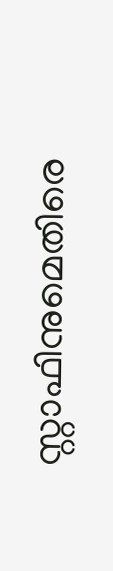സ്റ്റാഫിനുമെതിരെ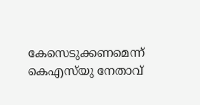കേസെടുക്കണമെന്ന് കെഎസ്‍യു നേതാവ്